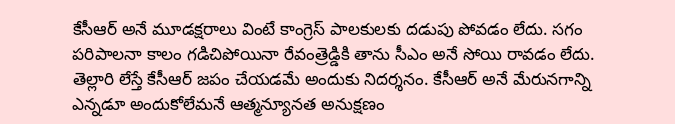కేసీఆర్ అనే మూడక్షరాలు వింటే కాంగ్రెస్ పాలకులకు దడుపు పోవడం లేదు. సగం పరిపాలనా కాలం గడిచిపోయినా రేవంత్రెడ్డికి తాను సీఎం అనే సోయి రావడం లేదు. తెల్లారి లేస్తే కేసీఆర్ జపం చేయడమే అందుకు నిదర్శనం. కేసీఆర్ అనే మేరునగాన్ని ఎన్నడూ అందుకోలేమనే ఆత్మన్యూనత అనుక్షణం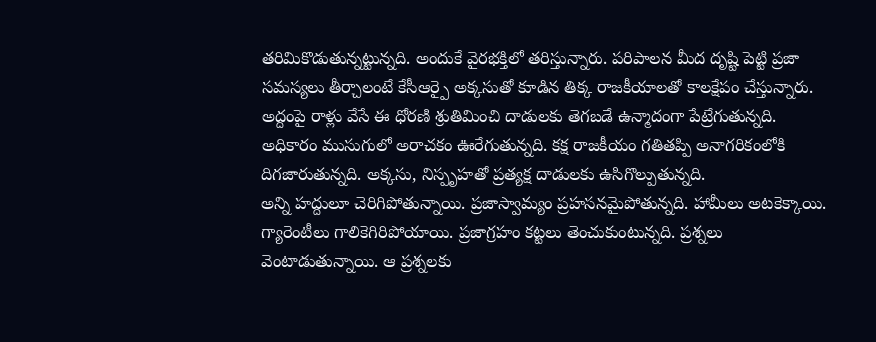తరిమికొడుతున్నట్టున్నది. అందుకే వైరభక్తిలో తరిస్తున్నారు. పరిపాలన మీద దృష్టి పెట్టి ప్రజా సమస్యలు తీర్చాలంటే కేసీఆర్పై అక్కసుతో కూడిన తిక్క రాజకీయాలతో కాలక్షేపం చేస్తున్నారు. అద్దంపై రాళ్లు వేసే ఈ ధోరణి శ్రుతిమించి దాడులకు తెగబడే ఉన్మాదంగా పేట్రేగుతున్నది. అధికారం ముసుగులో అరాచకం ఊరేగుతున్నది. కక్ష రాజకీయం గతితప్పి అనాగరికంలోకి దిగజారుతున్నది. అక్కసు, నిస్పృహతో ప్రత్యక్ష దాడులకు ఉసిగొల్పుతున్నది.
అన్ని హద్దులూ చెరిగిపోతున్నాయి. ప్రజాస్వామ్యం ప్రహసనమైపోతున్నది. హామీలు అటకెక్కాయి. గ్యారెంటీలు గాలికెగిరిపోయాయి. ప్రజాగ్రహం కట్టలు తెంచుకుంటున్నది. ప్రశ్నలు వెంటాడుతున్నాయి. ఆ ప్రశ్నలకు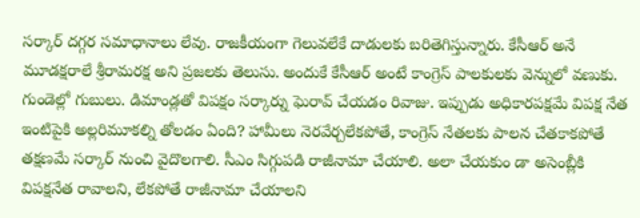సర్కార్ దగ్గర సమాధానాలు లేవు. రాజకీయంగా గెలువలేకే దాడులకు బరితెగిస్తున్నారు. కేసీఆర్ అనే మూడక్షరాలే శ్రీరామరక్ష అని ప్రజలకు తెలుసు. అందుకే కేసీఆర్ అంటే కాంగ్రెస్ పాలకులకు వెన్నులో వణుకు. గుండెల్లో గుబులు. డిమాండ్లతో విపక్షం సర్కార్ను ఘెరావ్ చేయడం రివాజు. ఇప్పుడు అధికారపక్షమే విపక్ష నేత ఇంటిపైకి అల్లరిమూకల్ని తోలడం ఏంది? హామీలు నెరవేర్చలేకపోతే, కాంగ్రెస్ నేతలకు పాలన చేతకాకపోతే తక్షణమే సర్కార్ నుంచి వైదొలగాలి. సీఎం సిగ్గుపడి రాజీనామా చేయాలి. అలా చేయకుం డా అసెంబ్లీకి విపక్షనేత రావాలని, లేకపోతే రాజీనామా చేయాలని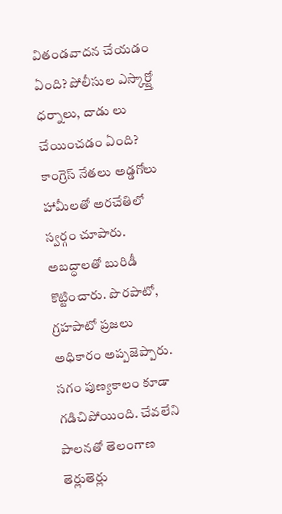వితండవాదన చేయడం ఏంది? పోలీసుల ఎస్కార్ట్తో ధర్నాలు, దాడు లు చేయించడం ఏంది?
కాంగ్రెస్ నేతలు అడ్డగోలు హామీలతో అరచేతిలో స్వర్గం చూపారు. అబద్ధాలతో బురిడీ కొట్టించారు. పొరపాటో, గ్రహపాటో ప్రజలు అధికారం అప్పజెప్పారు. సగం పుణ్యకాలం కూడా గడిచిపోయింది. చేవలేని పాలనతో తెలంగాణ తెర్లుతెర్లు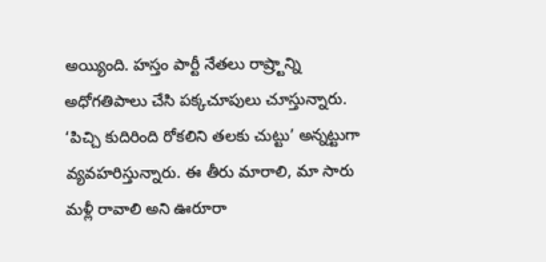అయ్యింది. హస్తం పార్టీ నేతలు రాష్ర్టాన్ని అధోగతిపాలు చేసి పక్కచూపులు చూస్తున్నారు. ‘పిచ్చి కుదిరింది రోకలిని తలకు చుట్టు’ అన్నట్టుగా వ్యవహరిస్తున్నారు. ఈ తీరు మారాలి, మా సారు మళ్లీ రావాలి అని ఊరూరా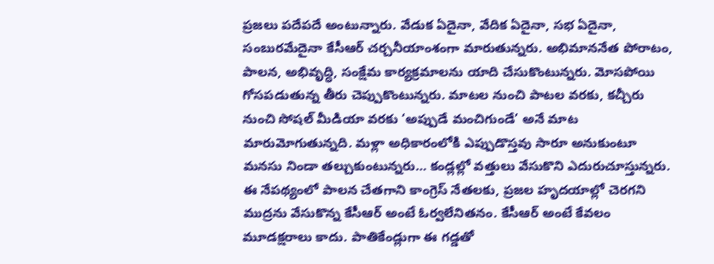ప్రజలు పదేపదే అంటున్నారు. వేడుక ఏదైనా, వేదిక ఏదైనా, సభ ఏదైనా, సంబురమేదైనా కేసీఆర్ చర్చనీయాంశంగా మారుతున్నరు. అభిమాననేత పోరాటం, పాలన, అభివృద్ధి, సంక్షేమ కార్యక్రమాలను యాది చేసుకొంటున్నరు. మోసపోయి గోసపడుతున్న తీరు చెప్పుకొంటున్నరు. మాటల నుంచి పాటల వరకు, కచ్చీరు నుంచి సోషల్ మీడియా వరకు ‘అప్పుడే మంచిగుండే’ అనే మాట మారుమోగుతున్నది. మళ్లా అధికారంలోకి ఎప్పుడొస్తవు సారూ అనుకుంటూ మనసు నిండా తల్చుకుంటున్నరు… కండ్లల్లో వత్తులు వేసుకొని ఎదురుచూస్తున్నరు.
ఈ నేపథ్యంలో పాలన చేతగాని కాంగ్రెస్ నేతలకు, ప్రజల హృదయాల్లో చెరగని ముద్రను వేసుకొన్న కేసీఆర్ అంటే ఓర్వలేనితనం. కేసీఆర్ అంటే కేవలం మూడక్షరాలు కాదు. పాతికేండ్లుగా ఈ గడ్డతో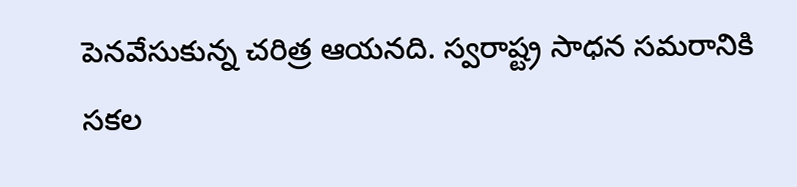పెనవేసుకున్న చరిత్ర ఆయనది. స్వరాష్ట్ర సాధన సమరానికి సకల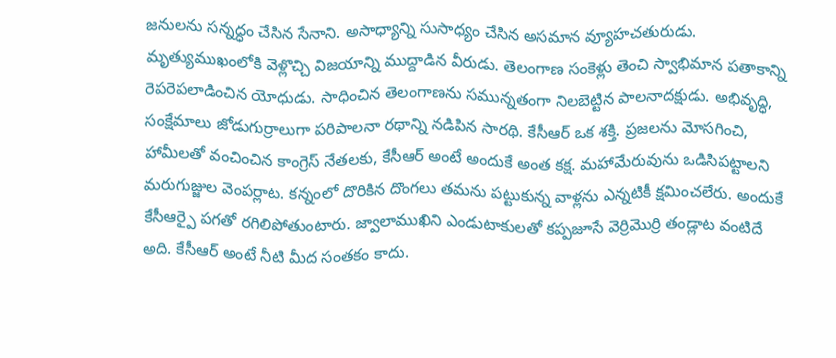జనులను సన్నద్ధం చేసిన సేనాని. అసాధ్యాన్ని సుసాధ్యం చేసిన అసమాన వ్యూహచతురుడు. మృత్యుముఖంలోకి వెళ్లొచ్చి విజయాన్ని ముద్దాడిన వీరుడు. తెలంగాణ సంకెళ్లు తెంచి స్వాభిమాన పతాకాన్ని రెపరెపలాడించిన యోధుడు. సాధించిన తెలంగాణను సమున్నతంగా నిలబెట్టిన పాలనాదక్షుడు. అభివృద్ధి, సంక్షేమాలు జోడుగుర్రాలుగా పరిపాలనా రథాన్ని నడిపిన సారథి. కేసీఆర్ ఒక శక్తి. ప్రజలను మోసగించి, హామీలతో వంచించిన కాంగ్రెస్ నేతలకు, కేసీఆర్ అంటే అందుకే అంత కక్ష. మహామేరువును ఒడిసిపట్టాలని మరుగుజ్జుల వెంపర్లాట. కన్నంలో దొరికిన దొంగలు తమను పట్టుకున్న వాళ్లను ఎన్నటికీ క్షమించలేరు. అందుకే కేసీఆర్పై పగతో రగిలిపోతుంటారు. జ్వాలాముఖిని ఎండుటాకులతో కప్పజూసే వెర్రిమొర్రి తండ్లాట వంటిదే అది. కేసీఆర్ అంటే నీటి మీద సంతకం కాదు.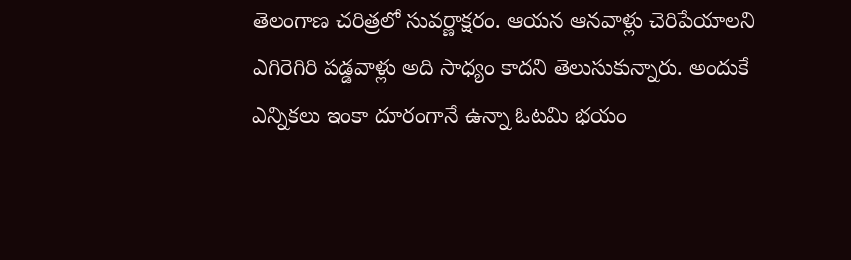తెలంగాణ చరిత్రలో సువర్ణాక్షరం. ఆయన ఆనవాళ్లు చెరిపేయాలని ఎగిరెగిరి పడ్డవాళ్లు అది సాధ్యం కాదని తెలుసుకున్నారు. అందుకే ఎన్నికలు ఇంకా దూరంగానే ఉన్నా ఓటమి భయం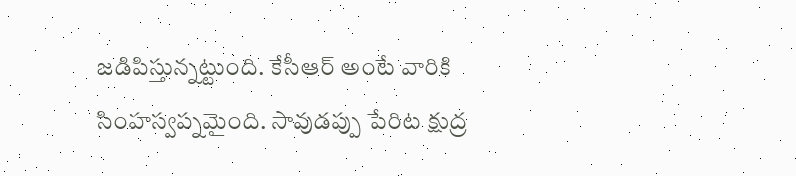జడిపిస్తున్నట్టుంది. కేసీఆర్ అంటే వారికి సింహస్వప్నమైంది. సావుడప్పు పేరిట క్షుద్ర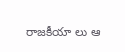రాజకీయా లు ఆ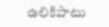ఉలికిపాటు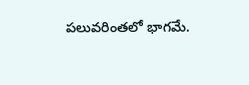పలువరింతలో భాగమే.